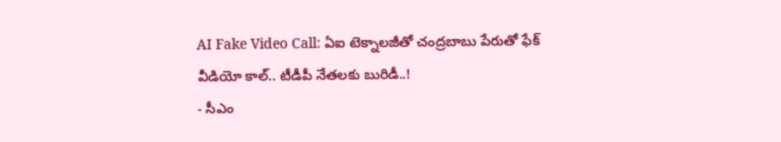AI Fake Video Call: ఏఐ టెక్నాలజీతో చంద్రబాబు పేరుతో ఫేక్ వీడియో కాల్.. టీడీపీ నేతలకు బురిడీ..!
- సీఎం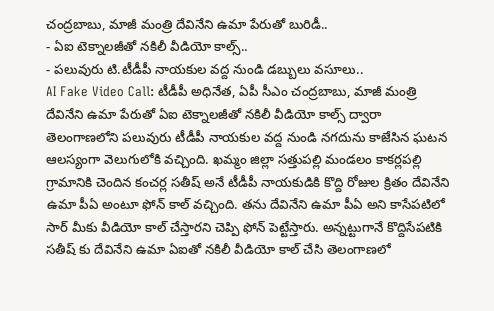చంద్రబాబు, మాజీ మంత్రి దేవినేని ఉమా పేరుతో బురిడీ..
- ఏఐ టెక్నాలజీతో నకిలీ వీడియో కాల్స్..
- పలువురు టి.టీడీపీ నాయకుల వద్ద నుండి డబ్బులు వసూలు..
AI Fake Video Call: టీడీపీ అధినేత, ఏపీ సీఎం చంద్రబాబు, మాజీ మంత్రి దేవినేని ఉమా పేరుతో ఏఐ టెక్నాలజీతో నకిలీ వీడియో కాల్స్ ద్వారా తెలంగాణలోని పలువురు టీడీపీ నాయకుల వద్ద నుండి నగదును కాజేసిన ఘటన ఆలస్యంగా వెలుగులోకి వచ్చింది. ఖమ్మం జిల్లా సత్తుపల్లి మండలం కాకర్లపల్లి గ్రామానికి చెందిన కంచర్ల సతీష్ అనే టీడీపీ నాయకుడికి కొద్ది రోజుల క్రితం దేవినేని ఉమా పీఏ అంటూ ఫోన్ కాల్ వచ్చింది. తను దేవినేని ఉమా పీఏ అని కాసేపటిలో సార్ మీకు వీడియో కాల్ చేస్తారని చెప్పి ఫోన్ పెట్టేస్తారు. అన్నట్టుగానే కొద్దిసేపటికి సతీష్ కు దేవినేని ఉమా ఏఐతో నకిలీ వీడియో కాల్ చేసి తెలంగాణలో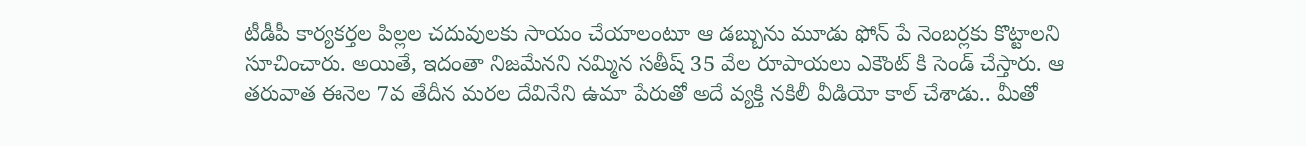టీడీపీ కార్యకర్తల పిల్లల చదువులకు సాయం చేయాలంటూ ఆ డబ్బును మూడు ఫోన్ పే నెంబర్లకు కొట్టాలని సూచించారు. అయితే, ఇదంతా నిజమేనని నమ్మిన సతీష్ 35 వేల రూపాయలు ఎకౌంట్ కి సెండ్ చేస్తారు. ఆ తరువాత ఈనెల 7వ తేదీన మరల దేవినేని ఉమా పేరుతో అదే వ్యక్తి నకిలీ వీడియో కాల్ చేశాడు.. మీతో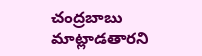చంద్రబాబు మాట్లాడతారని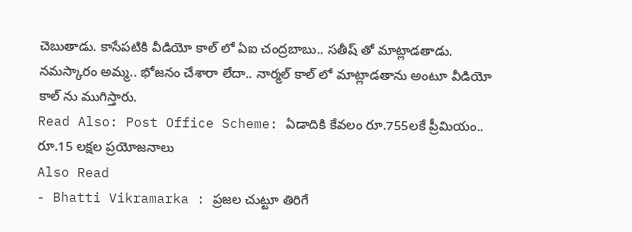చెబుతాడు. కాసేపటికి వీడియో కాల్ లో ఏఐ చంద్రబాబు.. సతీష్ తో మాట్లాడతాడు. నమస్కారం అమ్మ.. భోజనం చేశారా లేదా.. నార్మల్ కాల్ లో మాట్లాడతాను అంటూ వీడియో కాల్ ను ముగిస్తారు.
Read Also: Post Office Scheme: ఏడాదికి కేవలం రూ.755లకే ప్రీమియం.. రూ.15 లక్షల ప్రయోజనాలు
Also Read
- Bhatti Vikramarka : ప్రజల చుట్టూ తిరిగే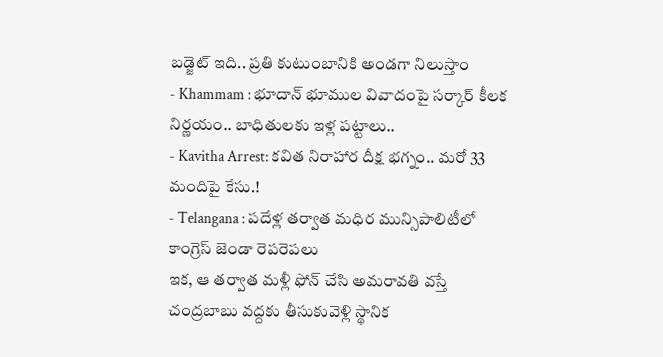బడ్జెట్ ఇది.. ప్రతి కుటుంబానికి అండగా నిలుస్తాం
- Khammam : భూదాన్ భూముల వివాదంపై సర్కార్ కీలక నిర్ణయం.. బాధితులకు ఇళ్ల పట్టాలు..
- Kavitha Arrest: కవిత నిరాహార దీక్ష భగ్నం.. మరో 33 మందిపై కేసు.!
- Telangana : పదేళ్ల తర్వాత మధిర మున్సిపాలిటీలో కాంగ్రెస్ జెండా రెపరెపలు
ఇక, ఆ తర్వాత మళ్లీ ఫోన్ చేసి అమరావతి వస్తే చంద్రబాబు వద్దకు తీసుకువెళ్లి స్థానిక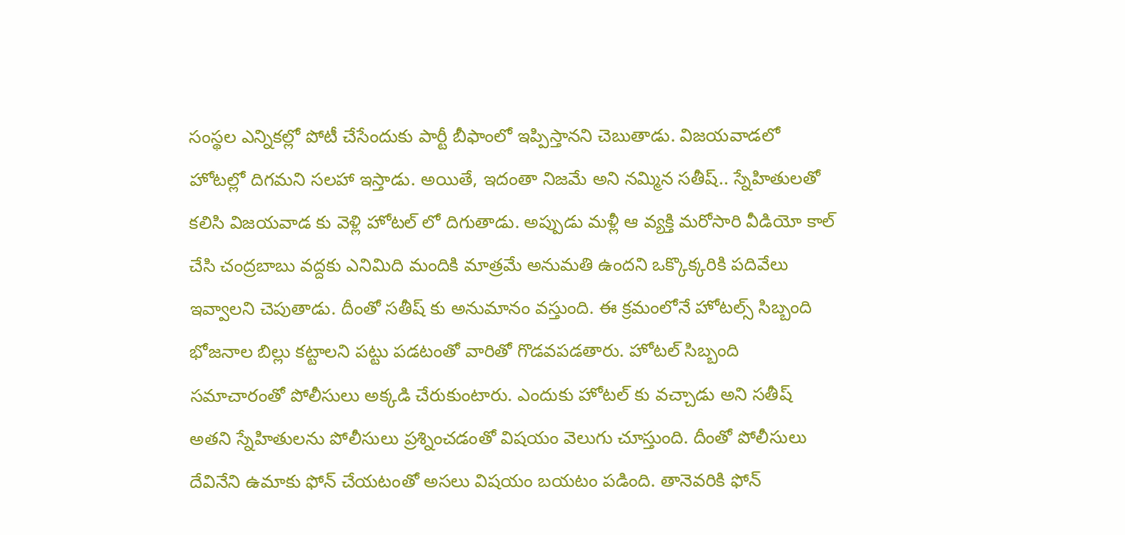సంస్థల ఎన్నికల్లో పోటీ చేసేందుకు పార్టీ బీఫాంలో ఇప్పిస్తానని చెబుతాడు. విజయవాడలో హోటల్లో దిగమని సలహా ఇస్తాడు. అయితే, ఇదంతా నిజమే అని నమ్మిన సతీష్.. స్నేహితులతో కలిసి విజయవాడ కు వెళ్లి హోటల్ లో దిగుతాడు. అప్పుడు మళ్లీ ఆ వ్యక్తి మరోసారి వీడియో కాల్ చేసి చంద్రబాబు వద్దకు ఎనిమిది మందికి మాత్రమే అనుమతి ఉందని ఒక్కొక్కరికి పదివేలు ఇవ్వాలని చెపుతాడు. దీంతో సతీష్ కు అనుమానం వస్తుంది. ఈ క్రమంలోనే హోటల్స్ సిబ్బంది భోజనాల బిల్లు కట్టాలని పట్టు పడటంతో వారితో గొడవపడతారు. హోటల్ సిబ్బంది సమాచారంతో పోలీసులు అక్కడి చేరుకుంటారు. ఎందుకు హోటల్ కు వచ్చాడు అని సతీష్ అతని స్నేహితులను పోలీసులు ప్రశ్నించడంతో విషయం వెలుగు చూస్తుంది. దీంతో పోలీసులు దేవినేని ఉమాకు ఫోన్ చేయటంతో అసలు విషయం బయటం పడింది. తానెవరికి ఫోన్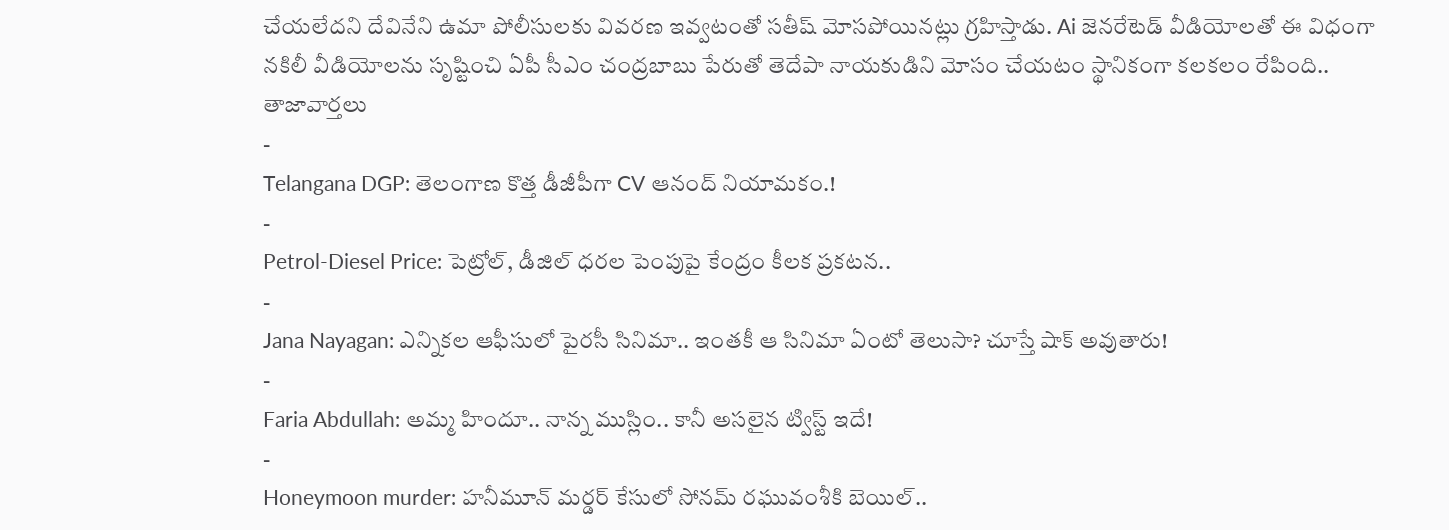చేయలేదని దేవినేని ఉమా పోలీసులకు వివరణ ఇవ్వటంతో సతీష్ మోసపోయినట్లు గ్రహిస్తాడు. Ai జెనరేటెడ్ వీడియోలతో ఈ విధంగా నకిలీ వీడియోలను సృష్టించి ఏపీ సీఎం చంద్రబాబు పేరుతో తెదేపా నాయకుడిని మోసం చేయటం స్థానికంగా కలకలం రేపింది..
తాజావార్తలు
-
Telangana DGP: తెలంగాణ కొత్త డీజీపీగా CV ఆనంద్ నియామకం.!
-
Petrol-Diesel Price: పెట్రోల్, డీజిల్ ధరల పెంపుపై కేంద్రం కీలక ప్రకటన..
-
Jana Nayagan: ఎన్నికల ఆఫీసులో పైరసీ సినిమా.. ఇంతకీ ఆ సినిమా ఏంటో తెలుసా? చూస్తే షాక్ అవుతారు!
-
Faria Abdullah: అమ్మ హిందూ.. నాన్న ముస్లిం.. కానీ అసలైన ట్విస్ట్ ఇదే!
-
Honeymoon murder: హనీమూన్ మర్డర్ కేసులో సోనమ్ రఘువంశీకి బెయిల్..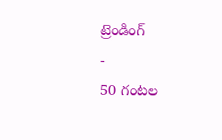ట్రెండింగ్
-
50 గంటల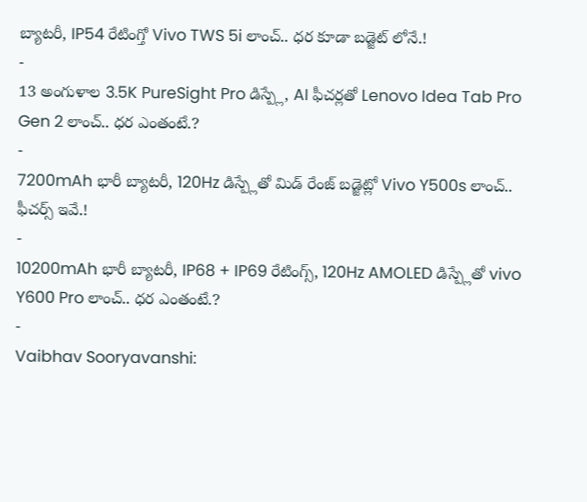బ్యాటరీ, IP54 రేటింగ్తో Vivo TWS 5i లాంచ్.. ధర కూడా బడ్జెట్ లోనే.!
-
13 అంగుళాల 3.5K PureSight Pro డిస్ప్లే, AI ఫీచర్లతో Lenovo Idea Tab Pro Gen 2 లాంచ్.. ధర ఎంతంటే.?
-
7200mAh భారీ బ్యాటరీ, 120Hz డిస్ప్లేతో మిడ్ రేంజ్ బడ్జెట్లో Vivo Y500s లాంచ్.. ఫీచర్స్ ఇవే.!
-
10200mAh భారీ బ్యాటరీ, IP68 + IP69 రేటింగ్స్, 120Hz AMOLED డిస్ప్లేతో vivo Y600 Pro లాంచ్.. ధర ఎంతంటే.?
-
Vaibhav Sooryavanshi: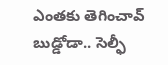ఎంతకు తెగించావ్ బుడ్డోడా.. సెల్ఫీ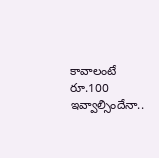కావాలంటే రూ.100 ఇవ్వాల్సిందేనా..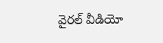వైరల్ వీడియో